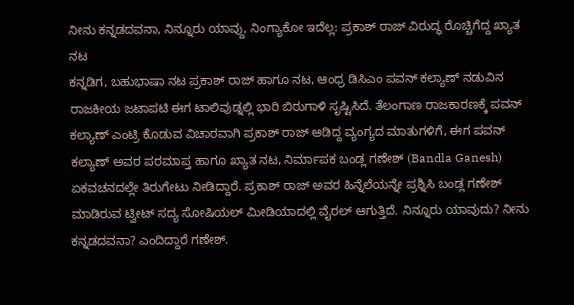ನೀನು ಕನ್ನಡದವನಾ, ನಿನ್ನೂರು ಯಾವ್ದು, ನಿಂಗ್ಯಾಕೋ ಇದೆಲ್ಲ: ಪ್ರಕಾಶ್ ರಾಜ್ ವಿರುದ್ಧ ರೊಚ್ಚಿಗೆದ್ದ ಖ್ಯಾತ ನಟ
ಕನ್ನಡಿಗ, ಬಹುಭಾಷಾ ನಟ ಪ್ರಕಾಶ್ ರಾಜ್ ಹಾಗೂ ನಟ, ಆಂಧ್ರ ಡಿಸಿಎಂ ಪವನ್ ಕಲ್ಯಾಣ್ ನಡುವಿನ ರಾಜಕೀಯ ಜಟಾಪಟಿ ಈಗ ಟಾಲಿವುಡ್ನಲ್ಲಿ ಭಾರಿ ಬಿರುಗಾಳಿ ಸೃಷ್ಟಿಸಿದೆ. ತೆಲಂಗಾಣ ರಾಜಕಾರಣಕ್ಕೆ ಪವನ್ ಕಲ್ಯಾಣ್ ಎಂಟ್ರಿ ಕೊಡುವ ವಿಚಾರವಾಗಿ ಪ್ರಕಾಶ್ ರಾಜ್ ಆಡಿದ್ದ ವ್ಯಂಗ್ಯದ ಮಾತುಗಳಿಗೆ, ಈಗ ಪವನ್ ಕಲ್ಯಾಣ್ ಅವರ ಪರಮಾಪ್ತ ಹಾಗೂ ಖ್ಯಾತ ನಟ, ನಿರ್ಮಾಪಕ ಬಂಡ್ಲ ಗಣೇಶ್ (Bandla Ganesh) ಏಕವಚನದಲ್ಲೇ ತಿರುಗೇಟು ನೀಡಿದ್ದಾರೆ. ಪ್ರಕಾಶ್ ರಾಜ್ ಅವರ ಹಿನ್ನೆಲೆಯನ್ನೇ ಪ್ರಶ್ನಿಸಿ ಬಂಡ್ಲ ಗಣೇಶ್ ಮಾಡಿರುವ ಟ್ವೀಟ್ ಸದ್ಯ ಸೋಷಿಯಲ್ ಮೀಡಿಯಾದಲ್ಲಿ ವೈರಲ್ ಆಗುತ್ತಿದೆ. ನಿನ್ನೂರು ಯಾವುದು? ನೀನು ಕನ್ನಡದವನಾ? ಎಂದಿದ್ದಾರೆ ಗಣೇಶ್.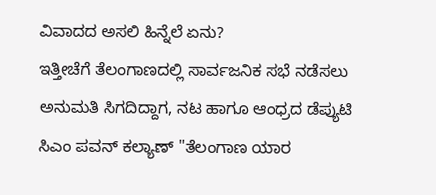ವಿವಾದದ ಅಸಲಿ ಹಿನ್ನೆಲೆ ಏನು?
ಇತ್ತೀಚೆಗೆ ತೆಲಂಗಾಣದಲ್ಲಿ ಸಾರ್ವಜನಿಕ ಸಭೆ ನಡೆಸಲು ಅನುಮತಿ ಸಿಗದಿದ್ದಾಗ, ನಟ ಹಾಗೂ ಆಂಧ್ರದ ಡೆಪ್ಯುಟಿ ಸಿಎಂ ಪವನ್ ಕಲ್ಯಾಣ್ "ತೆಲಂಗಾಣ ಯಾರ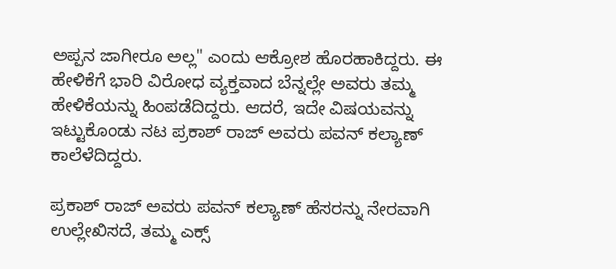ಅಪ್ಪನ ಜಾಗೀರೂ ಅಲ್ಲ" ಎಂದು ಆಕ್ರೋಶ ಹೊರಹಾಕಿದ್ದರು. ಈ ಹೇಳಿಕೆಗೆ ಭಾರಿ ವಿರೋಧ ವ್ಯಕ್ತವಾದ ಬೆನ್ನಲ್ಲೇ ಅವರು ತಮ್ಮ ಹೇಳಿಕೆಯನ್ನು ಹಿಂಪಡೆದಿದ್ದರು. ಆದರೆ, ಇದೇ ವಿಷಯವನ್ನು ಇಟ್ಟುಕೊಂಡು ನಟ ಪ್ರಕಾಶ್ ರಾಜ್ ಅವರು ಪವನ್ ಕಲ್ಯಾಣ್ ಕಾಲೆಳೆದಿದ್ದರು.

ಪ್ರಕಾಶ್ ರಾಜ್ ಅವರು ಪವನ್ ಕಲ್ಯಾಣ್ ಹೆಸರನ್ನು ನೇರವಾಗಿ ಉಲ್ಲೇಖಿಸದೆ, ತಮ್ಮ ಎಕ್ಸ್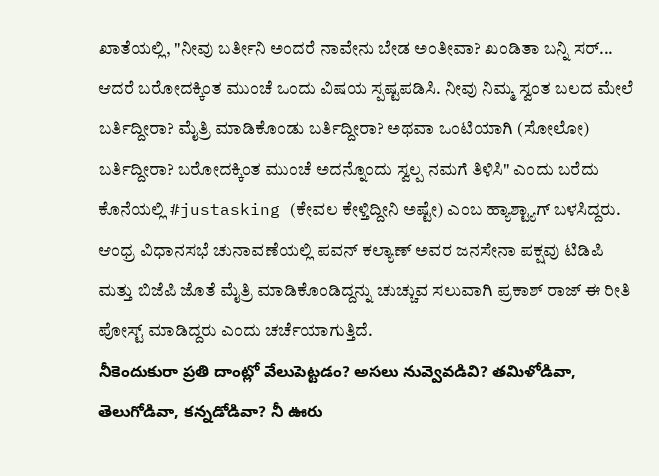ಖಾತೆಯಲ್ಲಿ, "ನೀವು ಬರ್ತೀನಿ ಅಂದರೆ ನಾವೇನು ಬೇಡ ಅಂತೀವಾ? ಖಂಡಿತಾ ಬನ್ನಿ ಸರ್... ಆದರೆ ಬರೋದಕ್ಕಿಂತ ಮುಂಚೆ ಒಂದು ವಿಷಯ ಸ್ಪಷ್ಟಪಡಿಸಿ. ನೀವು ನಿಮ್ಮ ಸ್ವಂತ ಬಲದ ಮೇಲೆ ಬರ್ತಿದ್ದೀರಾ? ಮೈತ್ರಿ ಮಾಡಿಕೊಂಡು ಬರ್ತಿದ್ದೀರಾ? ಅಥವಾ ಒಂಟಿಯಾಗಿ (ಸೋಲೋ) ಬರ್ತಿದ್ದೀರಾ? ಬರೋದಕ್ಕಿಂತ ಮುಂಚೆ ಅದನ್ನೊಂದು ಸ್ವಲ್ಪ ನಮಗೆ ತಿಳಿಸಿ" ಎಂದು ಬರೆದು ಕೊನೆಯಲ್ಲಿ #justasking (ಕೇವಲ ಕೇಳ್ತಿದ್ದೀನಿ ಅಷ್ಟೇ) ಎಂಬ ಹ್ಯಾಶ್ಟ್ಯಾಗ್ ಬಳಸಿದ್ದರು. ಆಂಧ್ರ ವಿಧಾನಸಭೆ ಚುನಾವಣೆಯಲ್ಲಿ ಪವನ್ ಕಲ್ಯಾಣ್ ಅವರ ಜನಸೇನಾ ಪಕ್ಷವು ಟಿಡಿಪಿ ಮತ್ತು ಬಿಜೆಪಿ ಜೊತೆ ಮೈತ್ರಿ ಮಾಡಿಕೊಂಡಿದ್ದನ್ನು ಚುಚ್ಚುವ ಸಲುವಾಗಿ ಪ್ರಕಾಶ್ ರಾಜ್ ಈ ರೀತಿ ಪೋಸ್ಟ್ ಮಾಡಿದ್ದರು ಎಂದು ಚರ್ಚೆಯಾಗುತ್ತಿದೆ.
నీకెందుకురా ప్రతి దాంట్లో వేలుపెట్టడం? అసలు నువ్వెవడివి? తమిళోడివా, తెలుగోడివా, కన్నడోడివా? నీ ఊరు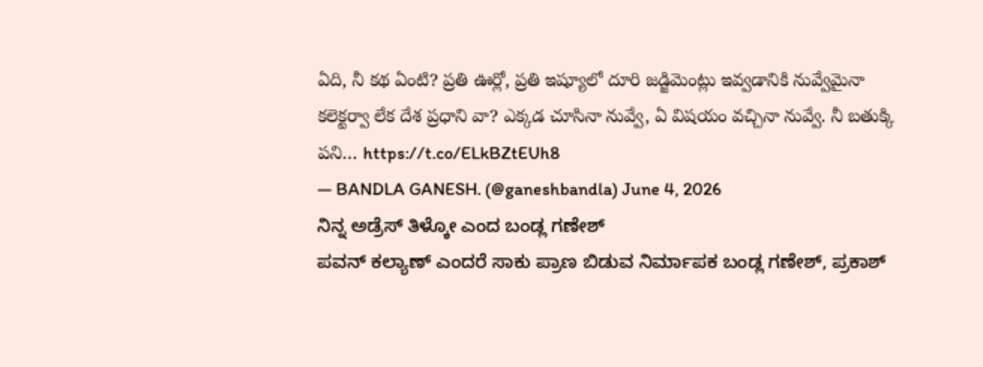ఏది, నీ కథ ఏంటి? ప్రతి ఊర్లో, ప్రతి ఇష్యూలో దూరి జడ్జిమెంట్లు ఇవ్వడానికి నువ్వేమైనా కలెక్టర్వా లేక దేశ ప్రధాని వా? ఎక్కడ చూసినా నువ్వే, ఏ విషయం వచ్చినా నువ్వే. నీ బతుక్కి పని… https://t.co/ELkBZtEUh8
— BANDLA GANESH. (@ganeshbandla) June 4, 2026
ನಿನ್ನ ಅಡ್ರೆಸ್ ತಿಳ್ಕೋ ಎಂದ ಬಂಡ್ಲ ಗಣೇಶ್
ಪವನ್ ಕಲ್ಯಾಣ್ ಎಂದರೆ ಸಾಕು ಪ್ರಾಣ ಬಿಡುವ ನಿರ್ಮಾಪಕ ಬಂಡ್ಲ ಗಣೇಶ್, ಪ್ರಕಾಶ್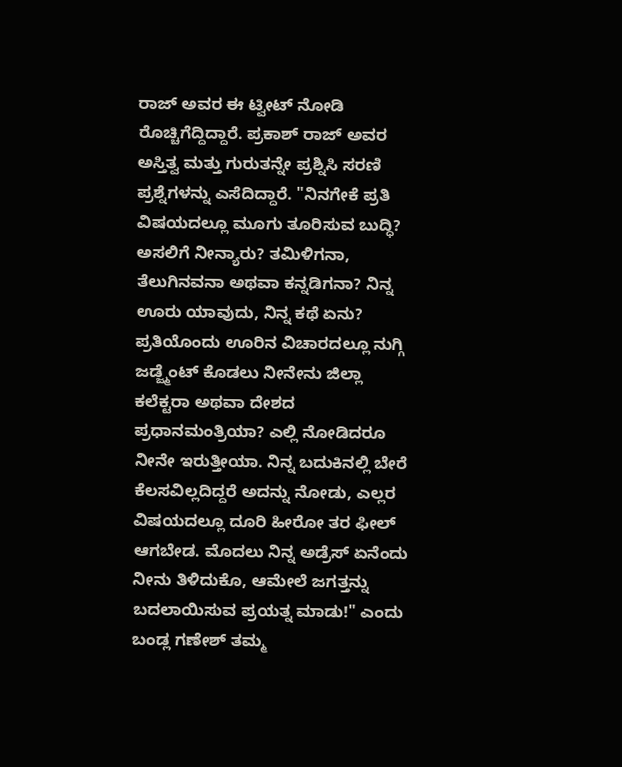ರಾಜ್ ಅವರ ಈ ಟ್ವೀಟ್ ನೋಡಿ ರೊಚ್ಚಿಗೆದ್ದಿದ್ದಾರೆ. ಪ್ರಕಾಶ್ ರಾಜ್ ಅವರ ಅಸ್ತಿತ್ವ ಮತ್ತು ಗುರುತನ್ನೇ ಪ್ರಶ್ನಿಸಿ ಸರಣಿ ಪ್ರಶ್ನೆಗಳನ್ನು ಎಸೆದಿದ್ದಾರೆ. "ನಿನಗೇಕೆ ಪ್ರತಿ ವಿಷಯದಲ್ಲೂ ಮೂಗು ತೂರಿಸುವ ಬುದ್ಧಿ? ಅಸಲಿಗೆ ನೀನ್ಯಾರು? ತಮಿಳಿಗನಾ, ತೆಲುಗಿನವನಾ ಅಥವಾ ಕನ್ನಡಿಗನಾ? ನಿನ್ನ ಊರು ಯಾವುದು, ನಿನ್ನ ಕಥೆ ಏನು? ಪ್ರತಿಯೊಂದು ಊರಿನ ವಿಚಾರದಲ್ಲೂ ನುಗ್ಗಿ ಜಡ್ಜ್ಮೆಂಟ್ ಕೊಡಲು ನೀನೇನು ಜಿಲ್ಲಾ ಕಲೆಕ್ಟರಾ ಅಥವಾ ದೇಶದ ಪ್ರಧಾನಮಂತ್ರಿಯಾ? ಎಲ್ಲಿ ನೋಡಿದರೂ ನೀನೇ ಇರುತ್ತೀಯಾ. ನಿನ್ನ ಬದುಕಿನಲ್ಲಿ ಬೇರೆ ಕೆಲಸವಿಲ್ಲದಿದ್ದರೆ ಅದನ್ನು ನೋಡು, ಎಲ್ಲರ ವಿಷಯದಲ್ಲೂ ದೂರಿ ಹೀರೋ ತರ ಫೀಲ್ ಆಗಬೇಡ. ಮೊದಲು ನಿನ್ನ ಅಡ್ರೆಸ್ ಏನೆಂದು ನೀನು ತಿಳಿದುಕೊ, ಆಮೇಲೆ ಜಗತ್ತನ್ನು ಬದಲಾಯಿಸುವ ಪ್ರಯತ್ನ ಮಾಡು!" ಎಂದು ಬಂಡ್ಲ ಗಣೇಶ್ ತಮ್ಮ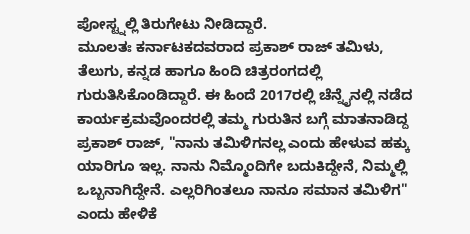ಪೋಸ್ಟ್ನಲ್ಲಿ ತಿರುಗೇಟು ನೀಡಿದ್ದಾರೆ.
ಮೂಲತಃ ಕರ್ನಾಟಕದವರಾದ ಪ್ರಕಾಶ್ ರಾಜ್ ತಮಿಳು, ತೆಲುಗು, ಕನ್ನಡ ಹಾಗೂ ಹಿಂದಿ ಚಿತ್ರರಂಗದಲ್ಲಿ ಗುರುತಿಸಿಕೊಂಡಿದ್ದಾರೆ. ಈ ಹಿಂದೆ 2017ರಲ್ಲಿ ಚೆನ್ನೈನಲ್ಲಿ ನಡೆದ ಕಾರ್ಯಕ್ರಮವೊಂದರಲ್ಲಿ ತಮ್ಮ ಗುರುತಿನ ಬಗ್ಗೆ ಮಾತನಾಡಿದ್ದ ಪ್ರಕಾಶ್ ರಾಜ್, "ನಾನು ತಮಿಳಿಗನಲ್ಲ ಎಂದು ಹೇಳುವ ಹಕ್ಕು ಯಾರಿಗೂ ಇಲ್ಲ. ನಾನು ನಿಮ್ಮೊಂದಿಗೇ ಬದುಕಿದ್ದೇನೆ, ನಿಮ್ಮಲ್ಲಿ ಒಬ್ಬನಾಗಿದ್ದೇನೆ. ಎಲ್ಲರಿಗಿಂತಲೂ ನಾನೂ ಸಮಾನ ತಮಿಳಿಗ" ಎಂದು ಹೇಳಿಕೆ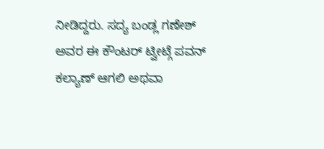ನೀಡಿದ್ದರು. ಸದ್ಯ ಬಂಡ್ಲ ಗಣೇಶ್ ಅವರ ಈ ಕೌಂಟರ್ ಟ್ವೀಟ್ಗೆ ಪವನ್ ಕಲ್ಯಾಣ್ ಆಗಲಿ ಅಥವಾ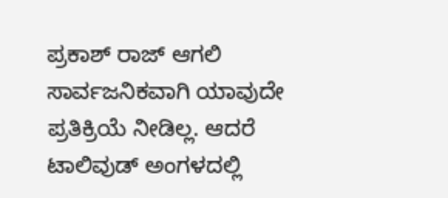ಪ್ರಕಾಶ್ ರಾಜ್ ಆಗಲಿ ಸಾರ್ವಜನಿಕವಾಗಿ ಯಾವುದೇ ಪ್ರತಿಕ್ರಿಯೆ ನೀಡಿಲ್ಲ. ಆದರೆ ಟಾಲಿವುಡ್ ಅಂಗಳದಲ್ಲಿ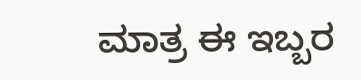ಮಾತ್ರ ಈ ಇಬ್ಬರ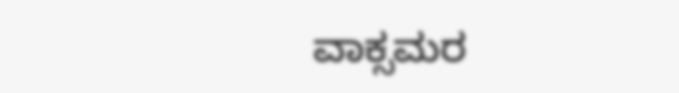ವಾಕ್ಸಮರ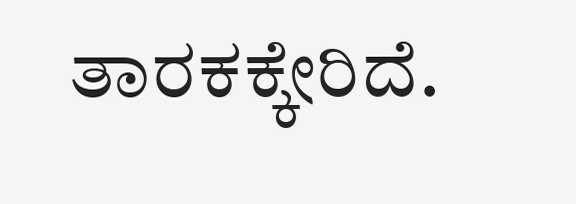ತಾರಕಕ್ಕೇರಿದೆ.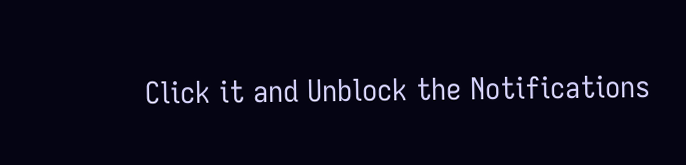Click it and Unblock the Notifications